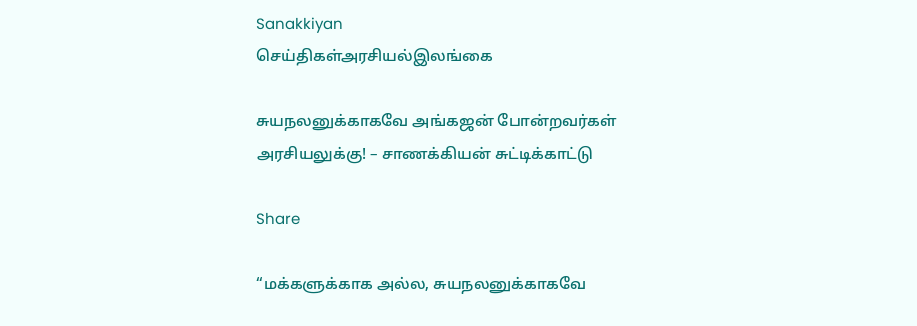Sanakkiyan
செய்திகள்அரசியல்இலங்கை

சுயநலனுக்காகவே அங்கஜன் போன்றவர்கள் அரசியலுக்கு! – சாணக்கியன் சுட்டிக்காட்டு

Share

“மக்களுக்காக அல்ல, சுயநலனுக்காகவே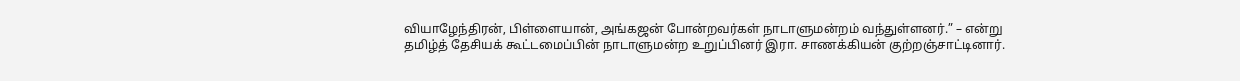வியாழேந்திரன், பிள்ளையான், அங்கஜன் போன்றவர்கள் நாடாளுமன்றம் வந்துள்ளனர்.” – என்று தமிழ்த் தேசியக் கூட்டமைப்பின் நாடாளுமன்ற உறுப்பினர் இரா. சாணக்கியன் குற்றஞ்சாட்டினார்.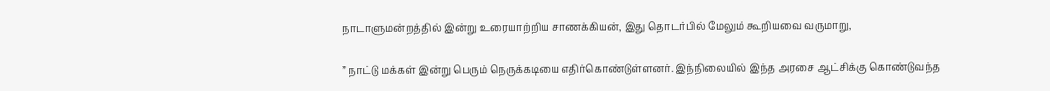நாடாளுமன்றத்தில் இன்று உரையாற்றிய சாணக்கியன், இது தொடர்பில் மேலும் கூறியவை வருமாறு,

” நாட்டு மக்கள் இன்று பெரும் நெருக்கடியை எதிர்கொண்டுள்ளனர். இந்நிலையில் இந்த அரசை ஆட்சிக்கு கொண்டுவந்த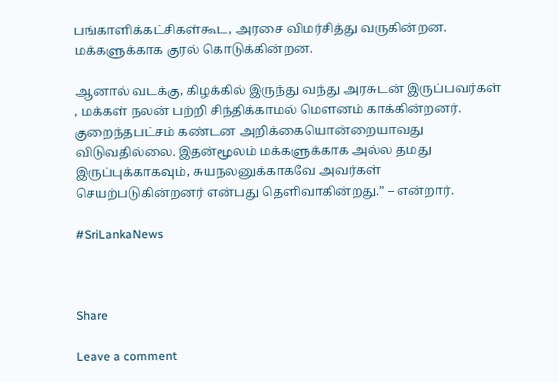பங்காளிக்கட்சிகள்கூட, அரசை விமர்சித்து வருகின்றன. மக்களுக்காக குரல் கொடுக்கின்றன.

ஆனால் வடக்கு, கிழக்கில் இருந்து வந்து அரசுடன் இருப்பவர்கள் , மக்கள் நலன் பற்றி சிந்திக்காமல் மௌனம் காக்கின்றனர். குறைந்தபட்சம் கண்டன அறிக்கையொன்றையாவது விடுவதில்லை. இதன்மூலம் மக்களுக்காக அல்ல தமது இருப்புக்காகவும், சுயநலனுக்காகவே அவர்கள் செயற்படுகின்றனர் என்பது தெளிவாகின்றது.” – என்றார்.

#SriLankaNews



Share

Leave a comment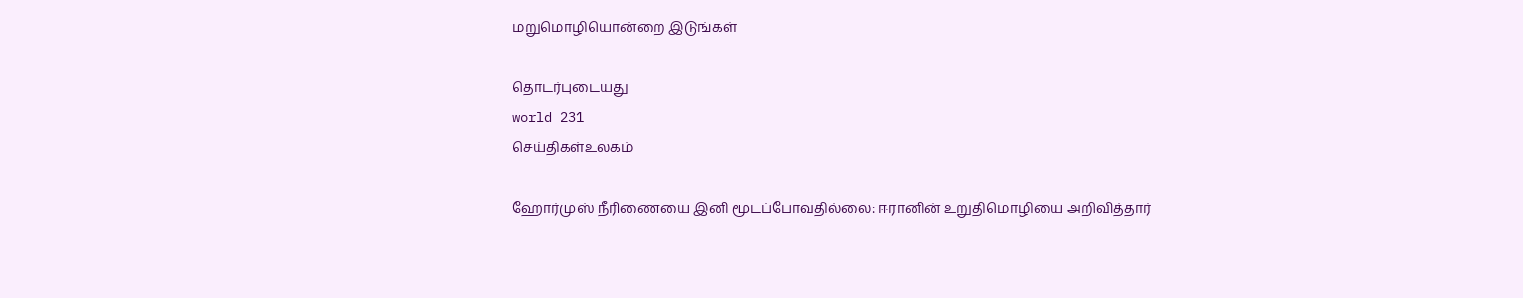மறுமொழியொன்றை இடுங்கள்

தொடர்புடையது
world 231
செய்திகள்உலகம்

ஹோர்முஸ் நீரிணையை இனி மூடப்போவதில்லை: ஈரானின் உறுதிமொழியை அறிவித்தார்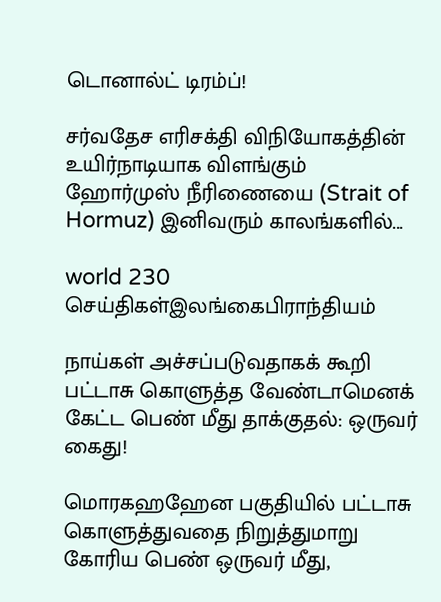டொனால்ட் டிரம்ப்!

சர்வதேச எரிசக்தி விநியோகத்தின் உயிர்நாடியாக விளங்கும் ஹோர்முஸ் நீரிணையை (Strait of Hormuz) இனிவரும் காலங்களில்...

world 230
செய்திகள்இலங்கைபிராந்தியம்

நாய்கள் அச்சப்படுவதாகக் கூறி பட்டாசு கொளுத்த வேண்டாமெனக் கேட்ட பெண் மீது தாக்குதல்: ஒருவர் கைது!

மொரகஹஹேன பகுதியில் பட்டாசு கொளுத்துவதை நிறுத்துமாறு கோரிய பெண் ஒருவர் மீது,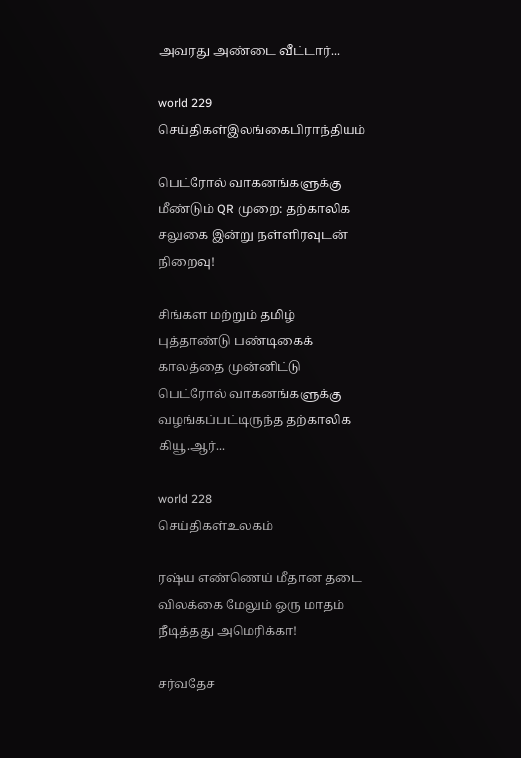அவரது அண்டை வீட்டார்...

world 229
செய்திகள்இலங்கைபிராந்தியம்

பெட்ரோல் வாகனங்களுக்கு மீண்டும் QR முறை: தற்காலிக சலுகை இன்று நள்ளிரவுடன் நிறைவு!

சிங்கள மற்றும் தமிழ் புத்தாண்டு பண்டிகைக் காலத்தை முன்னிட்டு பெட்ரோல் வாகனங்களுக்கு வழங்கப்பட்டிருந்த தற்காலிக கியூ.ஆர்...

world 228
செய்திகள்உலகம்

ரஷ்ய எண்ணெய் மீதான தடை விலக்கை மேலும் ஒரு மாதம் நீடித்தது அமெரிக்கா!

சர்வதேச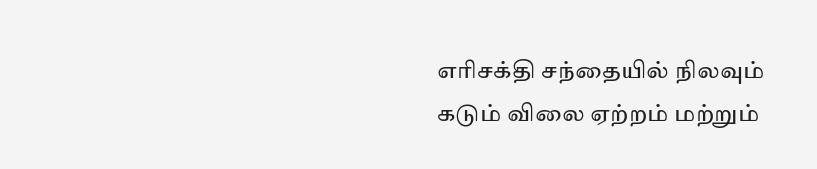எரிசக்தி சந்தையில் நிலவும் கடும் விலை ஏற்றம் மற்றும்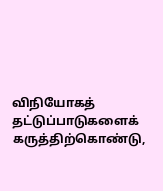விநியோகத் தட்டுப்பாடுகளைக் கருத்திற்கொண்டு,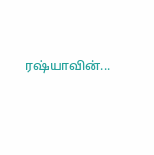ரஷ்யாவின்...